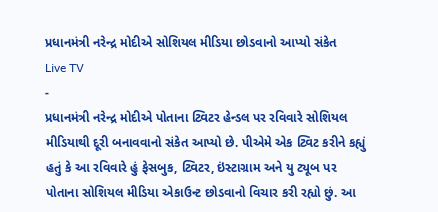પ્રધાનમંત્રી નરેન્દ્ર મોદીએ સોશિયલ મીડિયા છોડવાનો આપ્યો સંકેત
Live TV
-
પ્રધાનમંત્રી નરેન્દ્ર મોદીએ પોતાના ટ્વિટર હેન્ડલ પર રવિવારે સોશિયલ મીડિયાથી દૂરી બનાવવાનો સંકેત આપ્યો છે. પીએમે એક ટ્વિટ કરીને કહ્યું હતું કે આ રવિવારે હું ફેસબુક, ટ્વિટર, ઇંસ્ટાગ્રામ અને યુ ટ્યૂબ પર પોતાના સોશિયલ મીડિયા એકાઉન્ટ છોડવાનો વિચાર કરી રહ્યો છું. આ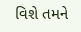વિશે તમને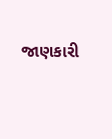જાણકારી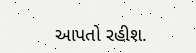આપતો રહીશ.